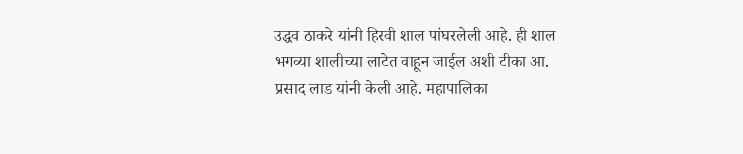उद्धव ठाकरे यांनी हिरवी शाल पांघरलेली आहे. ही शाल भगव्या शालीच्या लाटेत वाहून जाईल अशी टीका आ. प्रसाद लाड यांनी केली आहे. महापालिका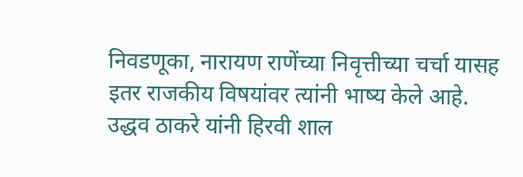निवडणूका, नारायण राणेंच्या निवृत्तीच्या चर्चा यासह इतर राजकीय विषयांवर त्यांनी भाष्य केले आहे.
उद्धव ठाकरे यांनी हिरवी शाल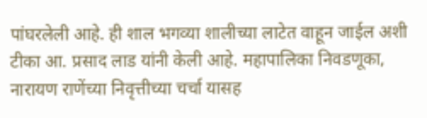पांघरलेली आहे. ही शाल भगव्या शालीच्या लाटेत वाहून जाईल अशी टीका आ. प्रसाद लाड यांनी केली आहे. महापालिका निवडणूका, नारायण राणेंच्या निवृत्तीच्या चर्चा यासह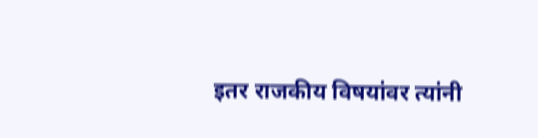इतर राजकीय विषयांवर त्यांनी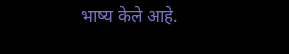भाष्य केले आहे.